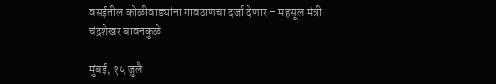वसईतील कोळीवाड्यांना गावठाणचा दर्जा देणार – महसूल मंत्री चंद्रशेखर बावनकुळे

मुंबई, १५ जुलै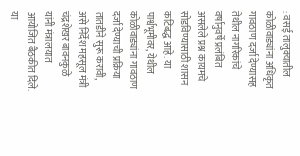: वसई तालुक्यातील कोळीवाड्यांना अधिकृत गावठाण दर्जा देण्यासह तेथील नागरिकांचे वर्षानुवर्षे प्रलंबित असलेले प्रश्न कायमचे सोडविण्यासाठी शासन कटिबद्ध आहे. या पार्श्वभूमीवर, येथील कोळीवाड्यांना गावठाण दर्जा देण्याची प्रक्रिया तातडीने सुरू करावी, असे निर्देश महसूल मंत्री चंद्रशेखर बावनकुळे यांनी मंत्रालयात आयोजित बैठकीत दिले. या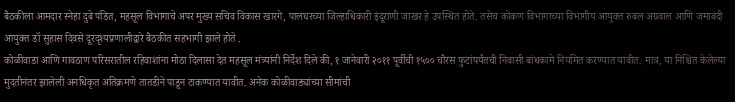बैठकीला आमदार स्नेहा दुबे पंडित, महसूल विभागाचे अपर मुख्य सचिव विकास खारगे, पालघरच्या जिल्हाधिकारी इंदूराणी जाखर हे उपस्थित होते. तसेच कोकण विभागाच्या विभागीय आयुक्त रुबल अग्रवाल आणि जमाबंदी आयुक्त डॉ सुहास दिवसे दूरदृश्यप्रणालीद्वारे बैठकीत सहभागी झाले होते .
कोळीवाडा आणि गावठाण परिसरातील रहिवाशांना मोठा दिलासा देत महसूल मंत्र्यांनी निर्देश दिले की, १ जानेवारी २०११ पूर्वीची १५०० चौरस फुटांपर्यंतची निवासी बांधकामे नियमित करण्यात यावीत. मात्र, या निश्चित केलेल्या मुदतीनंतर झालेली अनधिकृत अतिक्रमणे तातडीने पाडून टाकण्यात यावीत. अनेक कोळीवाड्यांच्या सीमांची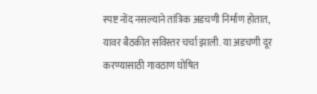स्पष्ट नोंद नसल्याने तांत्रिक अडचणी निर्माण होतात, यावर बैठकीत सविस्तर चर्चा झाली. या अडचणी दूर करण्यासाठी गावठाण घोषित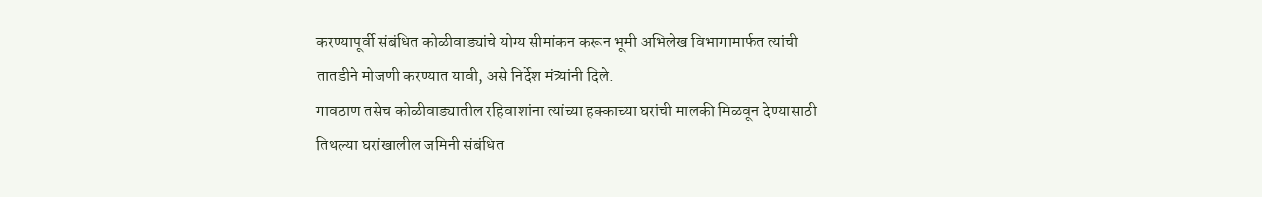करण्यापूर्वी संबंधित कोळीवाड्यांचे योग्य सीमांकन करून भूमी अभिलेख विभागामार्फत त्यांची तातडीने मोजणी करण्यात यावी, असे निर्देश मंत्र्यांनी दिले.
गावठाण तसेच कोळीवाड्यातील रहिवाशांना त्यांच्या हक्काच्या घरांची मालकी मिळवून देण्यासाठी तिथल्या घरांखालील जमिनी संबंधित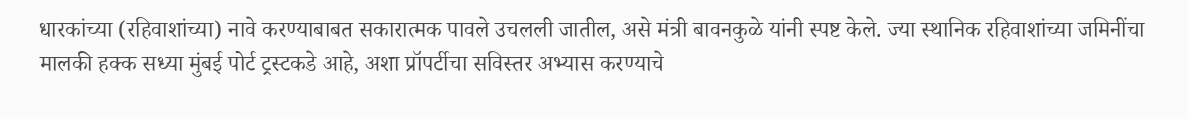धारकांच्या (रहिवाशांच्या) नावे करण्याबाबत सकारात्मक पावले उचलली जातील, असे मंत्री बावनकुळे यांनी स्पष्ट केले. ज्या स्थानिक रहिवाशांच्या जमिनींचा मालकी हक्क सध्या मुंबई पोर्ट ट्रस्टकडे आहे, अशा प्रॉपर्टीचा सविस्तर अभ्यास करण्याचे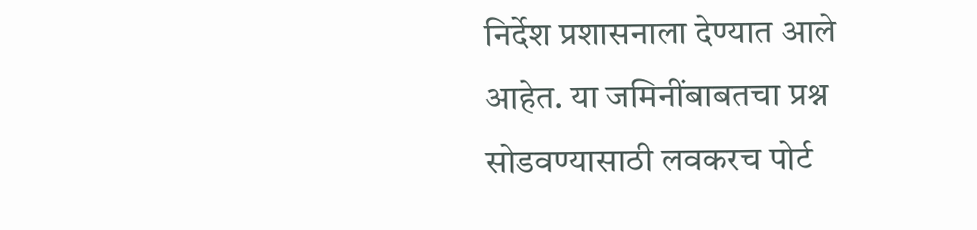निर्देश प्रशासनाला देण्यात आले आहेत. या जमिनींबाबतचा प्रश्न सोडवण्यासाठी लवकरच पोर्ट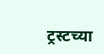ट्रस्टच्या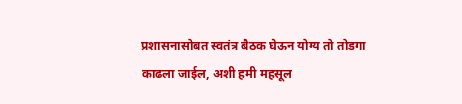प्रशासनासोबत स्वतंत्र बैठक घेऊन योग्य तो तोडगा काढला जाईल, अशी हमी महसूल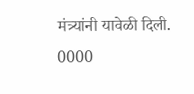मंत्र्यांनी यावेळी दिली.
0000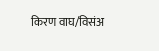किरण वाघ/विसंअ